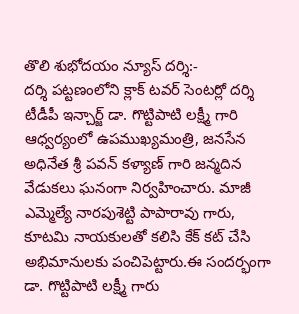తొలి శుభోదయం న్యూస్ దర్శి:-
దర్శి పట్టణంలోని క్లాక్ టవర్ సెంటర్లో దర్శి టీడీపీ ఇన్చార్జ్ డా. గొట్టిపాటి లక్ష్మీ గారి ఆధ్వర్యంలో ఉపముఖ్యమంత్రి, జనసేన అధినేత శ్రీ పవన్ కళ్యాణ్ గారి జన్మదిన వేడుకలు ఘనంగా నిర్వహించారు. మాజీ ఎమ్మెల్యే నారపుశెట్టి పాపారావు గారు, కూటమి నాయకులతో కలిసి కేక్ కట్ చేసి అభిమానులకు పంచిపెట్టారు.ఈ సందర్భంగా డా. గొట్టిపాటి లక్ష్మీ గారు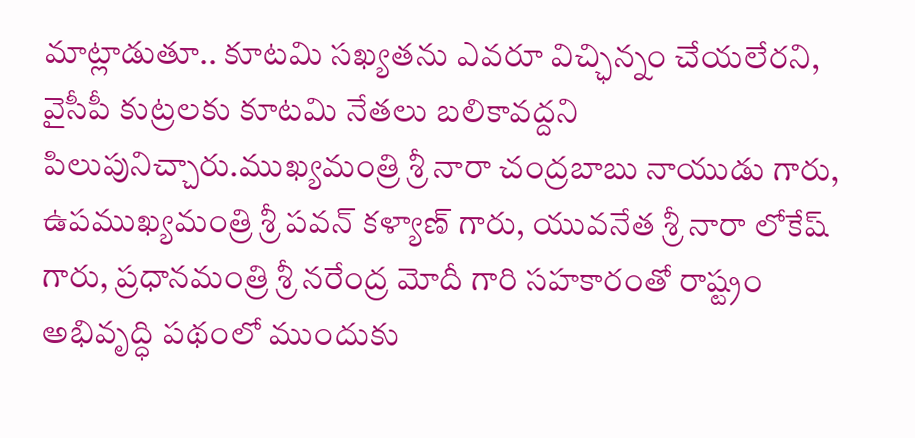మాట్లాడుతూ.. కూటమి సఖ్యతను ఎవరూ విచ్ఛిన్నం చేయలేరని, వైసీపీ కుట్రలకు కూటమి నేతలు బలికావద్దని పిలుపునిచ్చారు.ముఖ్యమంత్రి శ్రీ నారా చంద్రబాబు నాయుడు గారు, ఉపముఖ్యమంత్రి శ్రీ పవన్ కళ్యాణ్ గారు, యువనేత శ్రీ నారా లోకేష్ గారు, ప్రధానమంత్రి శ్రీ నరేంద్ర మోదీ గారి సహకారంతో రాష్ట్రం అభివృద్ధి పథంలో ముందుకు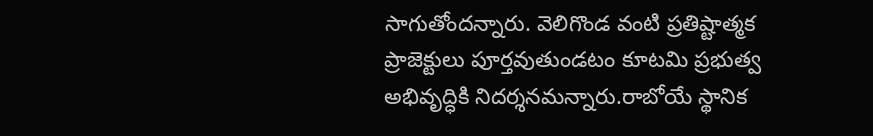సాగుతోందన్నారు. వెలిగొండ వంటి ప్రతిష్టాత్మక ప్రాజెక్టులు పూర్తవుతుండటం కూటమి ప్రభుత్వ అభివృద్ధికి నిదర్శనమన్నారు.రాబోయే స్థానిక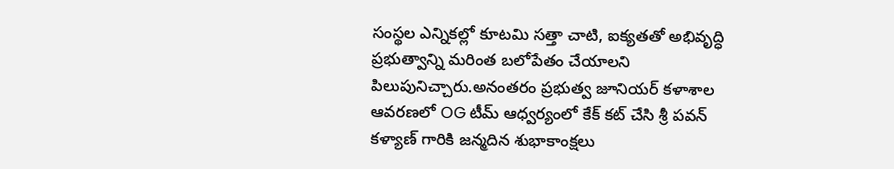సంస్థల ఎన్నికల్లో కూటమి సత్తా చాటి, ఐక్యతతో అభివృద్ధి ప్రభుత్వాన్ని మరింత బలోపేతం చేయాలని పిలుపునిచ్చారు.అనంతరం ప్రభుత్వ జూనియర్ కళాశాల ఆవరణలో OG టీమ్ ఆధ్వర్యంలో కేక్ కట్ చేసి శ్రీ పవన్ కళ్యాణ్ గారికి జన్మదిన శుభాకాంక్షలు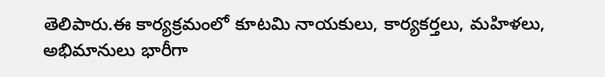తెలిపారు.ఈ కార్యక్రమంలో కూటమి నాయకులు, కార్యకర్తలు, మహిళలు, అభిమానులు భారీగా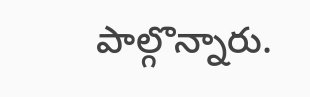పాల్గొన్నారు.